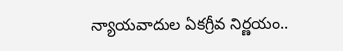న్యాయవాదుల ఏకగ్రీవ నిర్ణయం..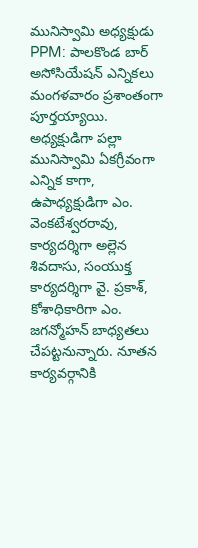మునిస్వామి అధ్యక్షుడు
PPM: పాలకొండ బార్ అసోసియేషన్ ఎన్నికలు మంగళవారం ప్రశాంతంగా పూర్తయ్యాయి. అధ్యక్షుడిగా పల్లా మునిస్వామి ఏకగ్రీవంగా ఎన్నిక కాగా, ఉపాధ్యక్షుడిగా ఎం. వెంకటేశ్వరరావు, కార్యదర్శిగా అల్లెన శివదాసు, సంయుక్త కార్యదర్శిగా వై. ప్రకాశ్, కోశాధికారిగా ఎం. జగన్మోహన్ బాధ్యతలు చేపట్టనున్నారు. నూతన కార్యవర్గానికి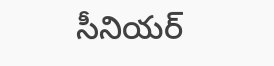సీనియర్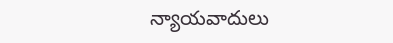న్యాయవాదులు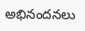అభినందనలు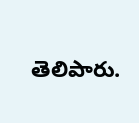తెలిపారు.